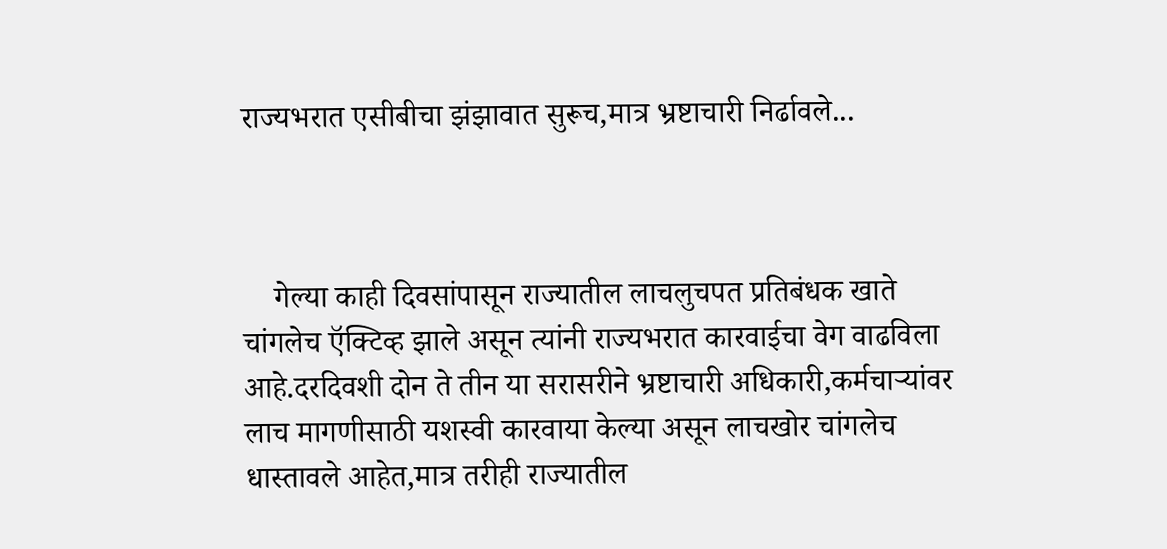राज्यभरात एसीबीचा झंझावात सुरूच,मात्र भ्रष्टाचारी निर्ढावले...



    गेल्या काही दिवसांपासून राज्यातील लाचलुचपत प्रतिबंधक खाते चांगलेच ऍक्टिव्ह झाले असून त्यांनी राज्यभरात कारवाईचा वेग वाढविला आहे.दरदिवशी दोन ते तीन या सरासरीने भ्रष्टाचारी अधिकारी,कर्मचाऱ्यांवर लाच मागणीसाठी यशस्वी कारवाया केल्या असून लाचखोर चांगलेच धास्तावले आहेत,मात्र तरीही राज्यातील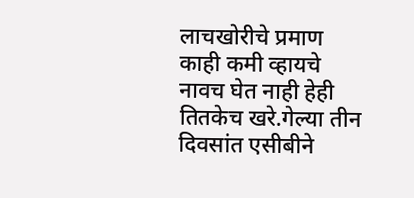लाचखोरीचे प्रमाण काही कमी व्हायचे नावच घेत नाही हेही तितकेच खरे.गेल्या तीन दिवसांत एसीबीने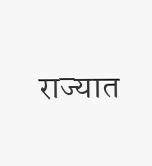राज्यात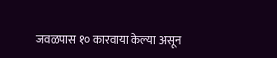जवळपास १० कारवाया केल्या असून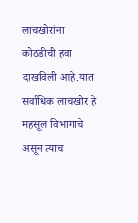लाचखोरांना कोठडीची हवा दाखविली आहे.यात सर्वाधिक लाचखोर हे महसूल विभागाचे असून त्याच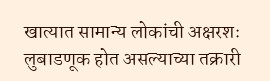खात्यात सामान्य लोकांची अक्षरशः लुबाडणूक होत असल्याच्या तक्रारी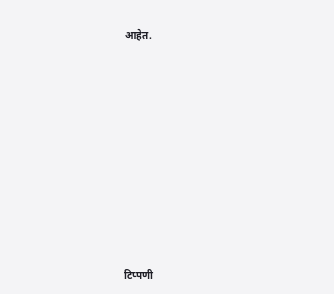आहेत.














टिप्पणी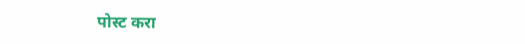पोस्ट करा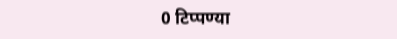0 टिप्पण्या